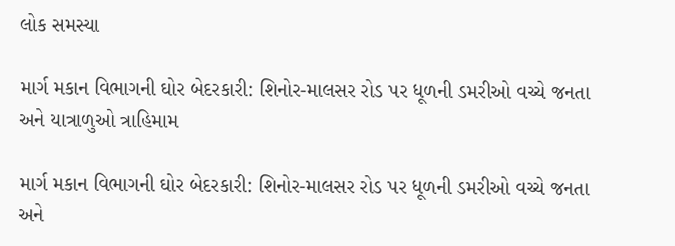લોક સમસ્યા

માર્ગ મકાન વિભાગની ઘોર બેદરકારી: શિનોર-માલસર રોડ પર ધૂળની ડમરીઓ વચ્ચે જનતા અને યાત્રાળુઓ ત્રાહિમામ

માર્ગ મકાન વિભાગની ઘોર બેદરકારી: શિનોર-માલસર રોડ પર ધૂળની ડમરીઓ વચ્ચે જનતા અને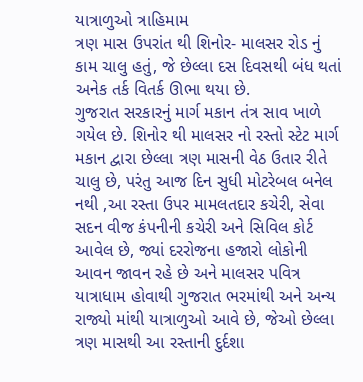યાત્રાળુઓ ત્રાહિમામ
ત્રણ માસ ઉપરાંત થી શિનોર- માલસર રોડ નું કામ ચાલુ હતું, જે છેલ્લા દસ દિવસથી બંધ થતાં અનેક તર્ક વિતર્ક ઊભા થયા છે.
ગુજરાત સરકારનું માર્ગ મકાન તંત્ર સાવ ખાળે ગયેલ છે. શિનોર થી માલસર નો રસ્તો સ્ટેટ માર્ગ મકાન દ્વારા છેલ્લા ત્રણ માસની વેઠ ઉતાર રીતે ચાલુ છે, પરંતુ આજ દિન સુધી મોટરેબલ બનેલ નથી ,આ રસ્તા ઉપર મામલતદાર કચેરી, સેવા સદન વીજ કંપનીની કચેરી અને સિવિલ કોર્ટ આવેલ છે, જ્યાં દરરોજના હજારો લોકોની આવન જાવન રહે છે અને માલસર પવિત્ર યાત્રાધામ હોવાથી ગુજરાત ભરમાંથી અને અન્ય રાજ્યો માંથી યાત્રાળુઓ આવે છે, જેઓ છેલ્લા ત્રણ માસથી આ રસ્તાની દુર્દશા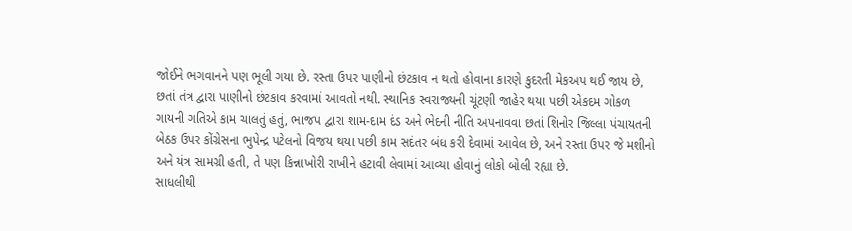જોઈને ભગવાનને પણ ભૂલી ગયા છે. રસ્તા ઉપર પાણીનો છંટકાવ ન થતો હોવાના કારણે કુદરતી મેકઅપ થઈ જાય છે, છતાં તંત્ર દ્વારા પાણીનો છંટકાવ કરવામાં આવતો નથી. સ્થાનિક સ્વરાજ્યની ચૂંટણી જાહેર થયા પછી એકદમ ગોકળ ગાયની ગતિએ કામ ચાલતું હતું, ભાજપ દ્વારા શામ-દામ દંડ અને ભેદની નીતિ અપનાવવા છતાં શિનોર જિલ્લા પંચાયતની બેઠક ઉપર કોંગ્રેસના ભુપેન્દ્ર પટેલનો વિજય થયા પછી કામ સદંતર બંધ કરી દેવામાં આવેલ છે, અને રસ્તા ઉપર જે મશીનો અને યંત્ર સામગ્રી હતી, તે પણ કિન્નાખોરી રાખીને હટાવી લેવામાં આવ્યા હોવાનું લોકો બોલી રહ્યા છે.
સાધલીથી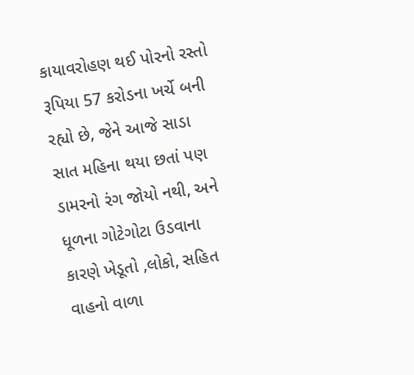કાયાવરોહણ થઈ પોરનો રસ્તો રૂપિયા 57 કરોડના ખર્ચે બની રહ્યો છે, જેને આજે સાડા સાત મહિના થયા છતાં પણ ડામરનો રંગ જોયો નથી, અને ધૂળના ગોટેગોટા ઉડવાના કારણે ખેડૂતો ,લોકો, સહિત વાહનો વાળા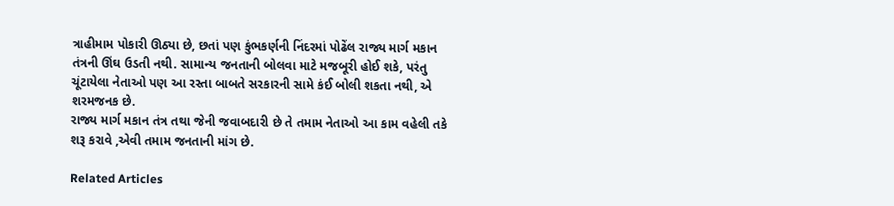ત્રાહીમામ પોકારી ઊઠ્યા છે, છતાં પણ કુંભકર્ણની નિંદરમાં પોઢેંલ રાજ્ય માર્ગ મકાન તંત્રની ઊંઘ ઉડતી નથી. સામાન્ય જનતાની બોલવા માટે મજબૂરી હોઈ શકે, પરંતુ ચૂંટાયેલા નેતાઓ પણ આ રસ્તા બાબતે સરકારની સામે કંઈ બોલી શકતા નથી, એ શરમજનક છે.
રાજ્ય માર્ગ મકાન તંત્ર તથા જેની જવાબદારી છે તે તમામ નેતાઓ આ કામ વહેલી તકે શરૂ કરાવે ,એવી તમામ જનતાની માંગ છે.

Related Articles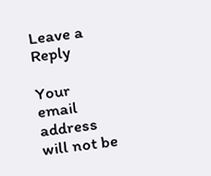Leave a Reply

Your email address will not be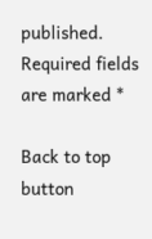published. Required fields are marked *

Back to top button